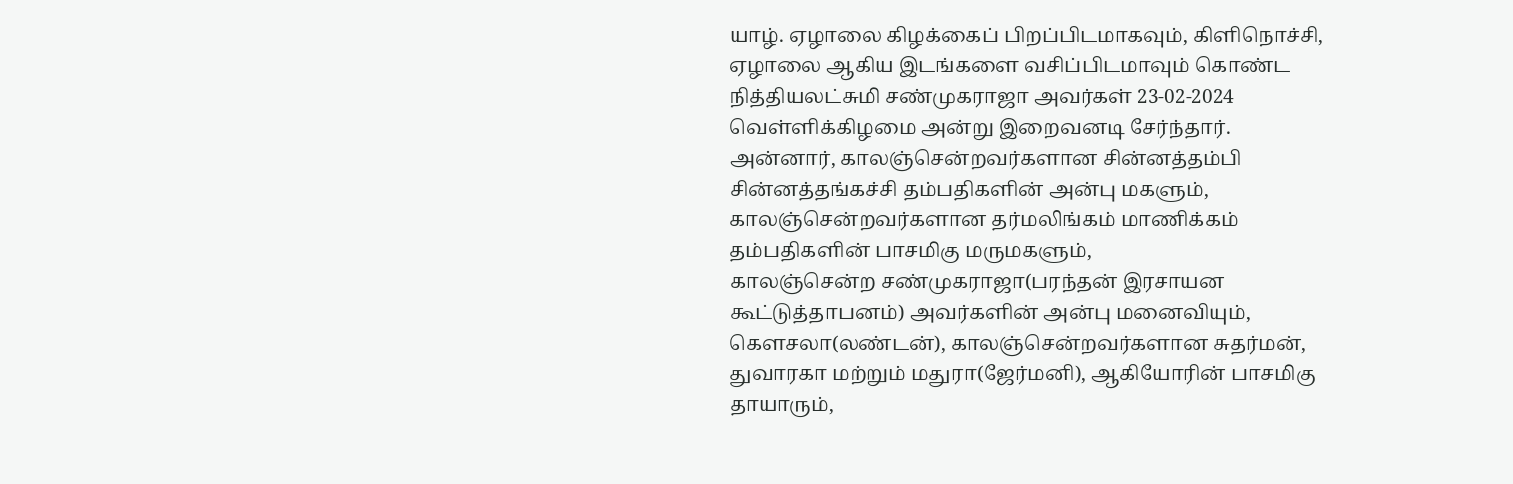யாழ். ஏழாலை கிழக்கைப் பிறப்பிடமாகவும், கிளிநொச்சி, ஏழாலை ஆகிய இடங்களை வசிப்பிடமாவும் கொண்ட நித்தியலட்சுமி சண்முகராஜா அவர்கள் 23-02-2024 வெள்ளிக்கிழமை அன்று இறைவனடி சேர்ந்தார்.
அன்னார், காலஞ்சென்றவர்களான சின்னத்தம்பி சின்னத்தங்கச்சி தம்பதிகளின் அன்பு மகளும், காலஞ்சென்றவர்களான தர்மலிங்கம் மாணிக்கம் தம்பதிகளின் பாசமிகு மருமகளும்,
காலஞ்சென்ற சண்முகராஜா(பரந்தன் இரசாயன கூட்டுத்தாபனம்) அவர்களின் அன்பு மனைவியும்,
கௌசலா(லண்டன்), காலஞ்சென்றவர்களான சுதர்மன், துவாரகா மற்றும் மதுரா(ஜேர்மனி), ஆகியோரின் பாசமிகு தாயாரும்,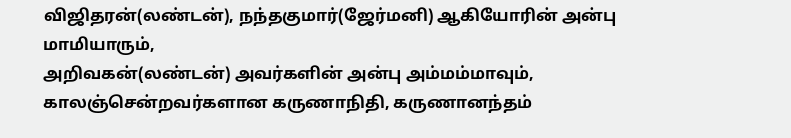விஜிதரன்(லண்டன்), நந்தகுமார்(ஜேர்மனி) ஆகியோரின் அன்பு மாமியாரும்,
அறிவகன்(லண்டன்) அவர்களின் அன்பு அம்மம்மாவும்,
காலஞ்சென்றவர்களான கருணாநிதி, கருணானந்தம்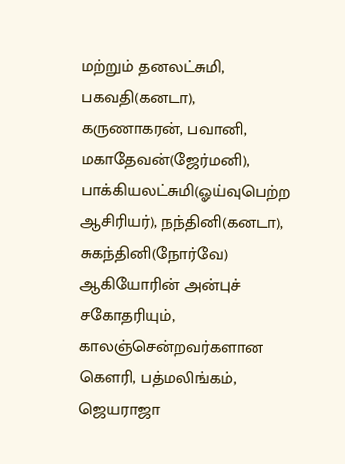மற்றும் தனலட்சுமி, பகவதி(கனடா), கருணாகரன், பவானி, மகாதேவன்(ஜேர்மனி), பாக்கியலட்சுமி(ஓய்வுபெற்ற ஆசிரியர்), நந்தினி(கனடா), சுகந்தினி(நோர்வே) ஆகியோரின் அன்புச் சகோதரியும்,
காலஞ்சென்றவர்களான கௌரி, பத்மலிங்கம், ஜெயராஜா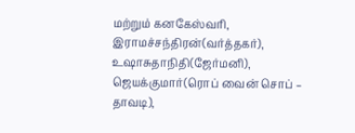மற்றும் கனகேஸ்வரி, இராமச்சந்திரன்(வர்த்தகர்), உஷாசுதாநிதி(ஜேர்மனி), ஜெயக்குமார்(ரொப் வைன் சொப் – தாவடி),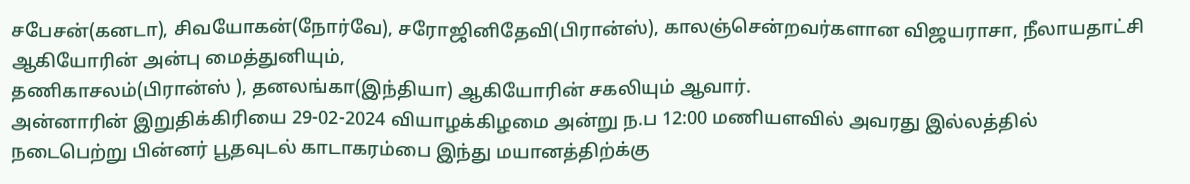சபேசன்(கனடா), சிவயோகன்(நோர்வே), சரோஜினிதேவி(பிரான்ஸ்), காலஞ்சென்றவர்களான விஜயராசா, நீலாயதாட்சி ஆகியோரின் அன்பு மைத்துனியும்,
தணிகாசலம்(பிரான்ஸ் ), தனலங்கா(இந்தியா) ஆகியோரின் சகலியும் ஆவார்.
அன்னாரின் இறுதிக்கிரியை 29-02-2024 வியாழக்கிழமை அன்று ந.ப 12:00 மணியளவில் அவரது இல்லத்தில் நடைபெற்று பின்னர் பூதவுடல் காடாகரம்பை இந்து மயானத்திற்க்கு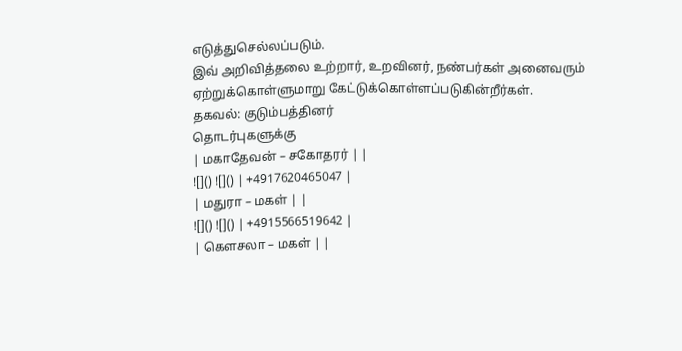எடுத்துசெல்லப்படும்.
இவ் அறிவித்தலை உற்றார், உறவினர், நண்பர்கள் அனைவரும் ஏற்றுக்கொள்ளுமாறு கேட்டுக்கொள்ளப்படுகின்றீர்கள்.
தகவல்: குடும்பத்தினர்
தொடர்புகளுக்கு
| மகாதேவன் – சகோதரர் | |
![]() ![]() | +4917620465047 |
| மதுரா – மகள் | |
![]() ![]() | +4915566519642 |
| கௌசலா – மகள் | |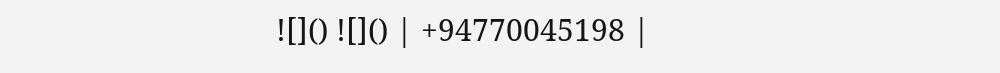![]() ![]() | +94770045198 |